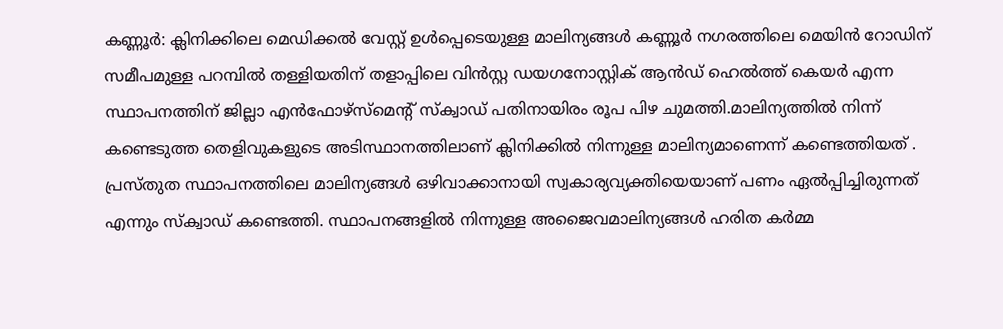കണ്ണൂർ: ക്ലിനിക്കിലെ മെഡിക്കൽ വേസ്റ്റ് ഉൾപ്പെടെയുള്ള മാലിന്യങ്ങൾ കണ്ണൂർ നഗരത്തിലെ മെയിൻ റോഡിന് സമീപമുള്ള പറമ്പിൽ തള്ളിയതിന് തളാപ്പിലെ വിൻസ്റ്റ ഡയഗനോസ്റ്റിക് ആൻഡ് ഹെൽത്ത് കെയർ എന്ന സ്ഥാപനത്തിന് ജില്ലാ എൻഫോഴ്സ്മെന്റ് സ്ക്വാഡ് പതിനായിരം രൂപ പിഴ ചുമത്തി.മാലിന്യത്തിൽ നിന്ന് കണ്ടെടുത്ത തെളിവുകളുടെ അടിസ്ഥാനത്തിലാണ് ക്ലിനിക്കിൽ നിന്നുള്ള മാലിന്യമാണെന്ന് കണ്ടെത്തിയത് . പ്രസ്തുത സ്ഥാപനത്തിലെ മാലിന്യങ്ങൾ ഒഴിവാക്കാനായി സ്വകാര്യവ്യക്തിയെയാണ് പണം ഏൽപ്പിച്ചിരുന്നത് എന്നും സ്ക്വാഡ് കണ്ടെത്തി. സ്ഥാപനങ്ങളിൽ നിന്നുള്ള അജൈവമാലിന്യങ്ങൾ ഹരിത കർമ്മ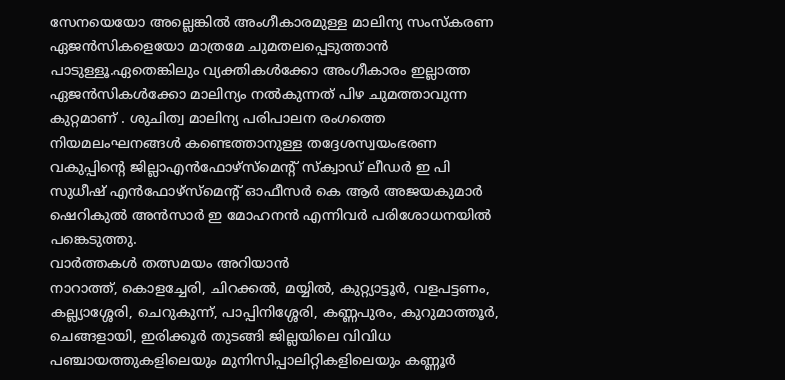സേനയെയോ അല്ലെങ്കിൽ അംഗീകാരമുള്ള മാലിന്യ സംസ്കരണ ഏജൻസികളെയോ മാത്രമേ ചുമതലപ്പെടുത്താൻ പാടുള്ളൂ.ഏതെങ്കിലും വ്യക്തികൾക്കോ അംഗീകാരം ഇല്ലാത്ത ഏജൻസികൾക്കോ മാലിന്യം നൽകുന്നത് പിഴ ചുമത്താവുന്ന കുറ്റമാണ് . ശുചിത്വ മാലിന്യ പരിപാലന രംഗത്തെ നിയമലംഘനങ്ങൾ കണ്ടെത്താനുള്ള തദ്ദേശസ്വയംഭരണ വകുപ്പിന്റെ ജില്ലാഎൻഫോഴ്സ്മെന്റ് സ്ക്വാഡ് ലീഡർ ഇ പി സുധീഷ് എൻഫോഴ്സ്മെന്റ് ഓഫീസർ കെ ആർ അജയകുമാർ ഷെറികുൽ അൻസാർ ഇ മോഹനൻ എന്നിവർ പരിശോധനയിൽ പങ്കെടുത്തു.
വാർത്തകൾ തത്സമയം അറിയാൻ
നാറാത്ത്, കൊളച്ചേരി, ചിറക്കൽ, മയ്യിൽ, കുറ്റ്യാട്ടൂർ, വളപട്ടണം, കല്ല്യാശ്ശേരി, ചെറുകുന്ന്, പാപ്പിനിശ്ശേരി, കണ്ണപുരം, കുറുമാത്തൂർ, ചെങ്ങളായി, ഇരിക്കൂർ തുടങ്ങി ജില്ലയിലെ വിവിധ പഞ്ചായത്തുകളിലെയും മുനിസിപ്പാലിറ്റികളിലെയും കണ്ണൂർ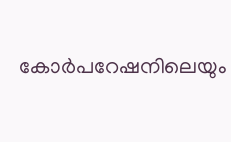കോർപറേഷനിലെയും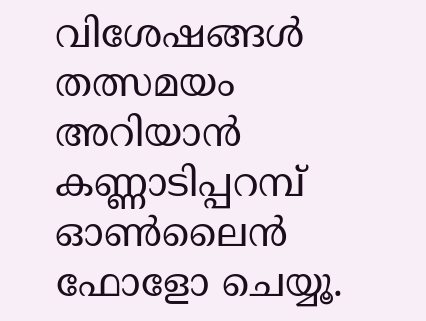വിശേഷങ്ങൾ തത്സമയം അറിയാൻ കണ്ണാടിപ്പറമ്പ് ഓൺലൈൻ ഫോളോ ചെയ്യൂ.